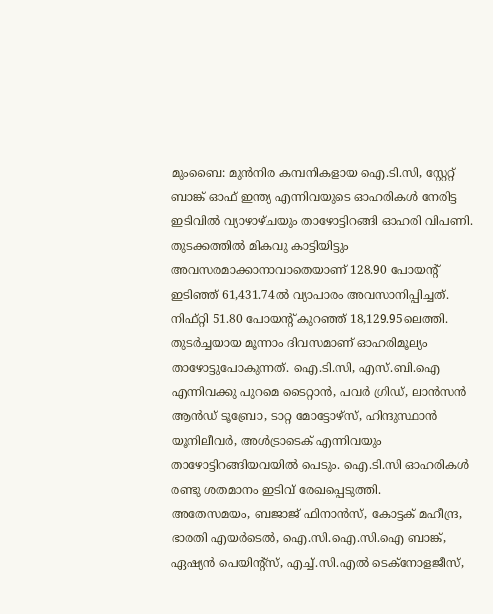മുംബൈ: മുൻനിര കമ്പനികളായ ഐ.ടി.സി, സ്റ്റേറ്റ് ബാങ്ക് ഓഫ് ഇന്ത്യ എന്നിവയുടെ ഓഹരികൾ നേരിട്ട ഇടിവിൽ വ്യാഴാഴ്ചയും താഴോട്ടിറങ്ങി ഓഹരി വിപണി. തുടക്കത്തിൽ മികവു കാട്ടിയിട്ടും അവസരമാക്കാനാവാതെയാണ് 128.90 പോയന്റ് ഇടിഞ്ഞ് 61,431.74ൽ വ്യാപാരം അവസാനിപ്പിച്ചത്.
നിഫ്റ്റി 51.80 പോയന്റ് കുറഞ്ഞ് 18,129.95ലെത്തി. തുടർച്ചയായ മൂന്നാം ദിവസമാണ് ഓഹരിമൂല്യം താഴോട്ടുപോകുന്നത്. ഐ.ടി.സി, എസ്.ബി.ഐ എന്നിവക്കു പുറമെ ടൈറ്റാൻ, പവർ ഗ്രിഡ്, ലാൻസൻ ആൻഡ് ടൂബ്രോ, ടാറ്റ മോട്ടോഴ്സ്, ഹിന്ദുസ്ഥാൻ യൂനിലീവർ, അൾട്രാടെക് എന്നിവയും താഴോട്ടിറങ്ങിയവയിൽ പെടും. ഐ.ടി.സി ഓഹരികൾ രണ്ടു ശതമാനം ഇടിവ് രേഖപ്പെടുത്തി.
അതേസമയം, ബജാജ് ഫിനാൻസ്, കോട്ടക് മഹീന്ദ്ര, ഭാരതി എയർടെൽ, ഐ.സി.ഐ.സി.ഐ ബാങ്ക്, ഏഷ്യൻ പെയിന്റ്സ്, എച്ച്.സി.എൽ ടെക്നോളജീസ്,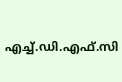എച്ച്.ഡി.എഫ്.സി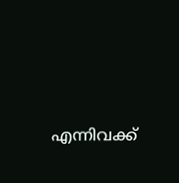എന്നിവക്ക്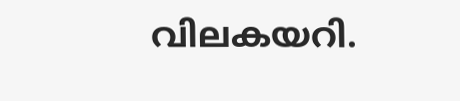വിലകയറി.